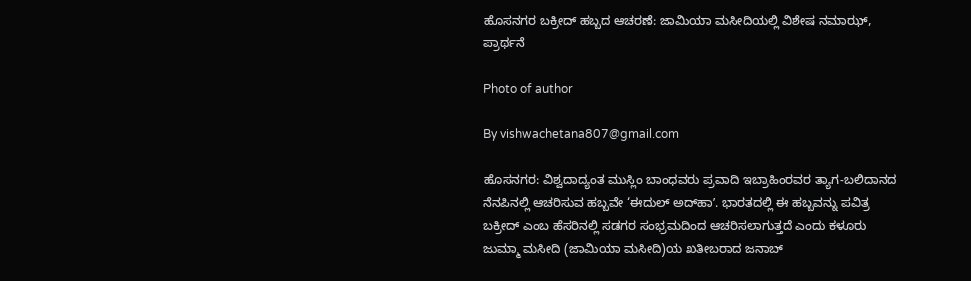ಹೊಸನಗರ ಬಕ್ರೀದ್ ಹಬ್ಬದ ಆಚರಣೆ: ಜಾಮಿಯಾ ಮಸೀದಿಯಲ್ಲಿ ವಿಶೇಷ ನಮಾಝ್, ಪ್ರಾರ್ಥನೆ

Photo of author

By vishwachetana807@gmail.com

ಹೊಸನಗರ: ವಿಶ್ವದಾದ್ಯಂತ ಮುಸ್ಲಿಂ ಬಾಂಧವರು ಪ್ರವಾದಿ ಇಬ್ರಾಹಿಂರವರ ತ್ಯಾಗ-ಬಲಿದಾನದ ನೆನಪಿನಲ್ಲಿ ಆಚರಿಸುವ ಹಬ್ಬವೇ ‘ಈದುಲ್ ಅದ್‌ಹಾʼ. ಭಾರತದಲ್ಲಿ ಈ ಹಬ್ಬವನ್ನು ಪವಿತ್ರ ಬಕ್ರೀದ್‌ ಎಂಬ ಹೆಸರಿನಲ್ಲಿ ಸಡಗರ ಸಂಭ್ರಮದಿಂದ ಆಚರಿಸಲಾಗುತ್ತದೆ ಎಂದು ಕಳೂರು ಜುಮ್ಮಾ ಮಸೀದಿ (ಜಾಮಿಯಾ ಮಸೀದಿ)ಯ ಖತೀಬರಾದ ಜನಾಬ್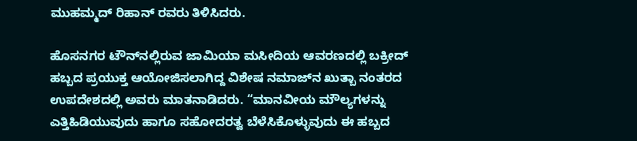ಮುಹಮ್ಮದ್ ರಿಹಾನ್ ರವರು ತಿಳಿಸಿದರು.

ಹೊಸನಗರ ಟೌನ್‌ನಲ್ಲಿರುವ ಜಾಮಿಯಾ ಮಸೀದಿಯ ಆವರಣದಲ್ಲಿ ಬಕ್ರೀದ್ ಹಬ್ಬದ ಪ್ರಯುಕ್ತ ಆಯೋಜಿಸಲಾಗಿದ್ದ ವಿಶೇಷ ನಮಾಜ್‌ನ ಖುತ್ಬಾ ನಂತರದ ಉಪದೇಶದಲ್ಲಿ ಅವರು ಮಾತನಾಡಿದರು. “ಮಾನವೀಯ ಮೌಲ್ಯಗಳನ್ನು ಎತ್ತಿಹಿಡಿಯುವುದು ಹಾಗೂ ಸಹೋದರತ್ವ ಬೆಳೆಸಿಕೊಳ್ಳುವುದು ಈ ಹಬ್ಬದ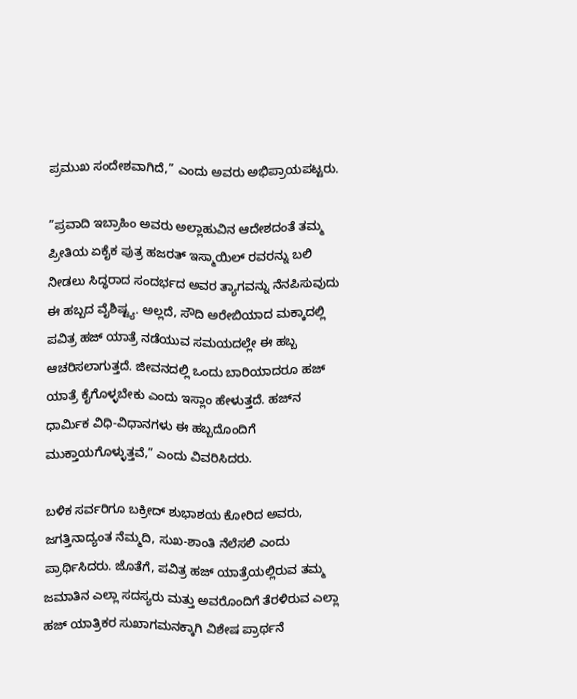ಪ್ರಮುಖ ಸಂದೇಶವಾಗಿದೆ,” ಎಂದು ಅವರು ಅಭಿಪ್ರಾಯಪಟ್ಟರು.

”ಪ್ರವಾದಿ ಇಬ್ರಾಹಿಂ ಅವರು ಅಲ್ಲಾಹುವಿನ ಆದೇಶದಂತೆ ತಮ್ಮ ಪ್ರೀತಿಯ ಏಕೈಕ ಪುತ್ರ ಹಜರತ್ ಇಸ್ಮಾಯಿಲ್ ರವರನ್ನು ಬಲಿ ನೀಡಲು ಸಿದ್ಧರಾದ ಸಂದರ್ಭದ ಅವರ ತ್ಯಾಗವನ್ನು ನೆನಪಿಸುವುದು ಈ ಹಬ್ಬದ ವೈಶಿಷ್ಟ್ಯ. ಅಲ್ಲದೆ, ಸೌದಿ ಅರೇಬಿಯಾದ ಮಕ್ಕಾದಲ್ಲಿ ಪವಿತ್ರ ಹಜ್ ಯಾತ್ರೆ ನಡೆಯುವ ಸಮಯದಲ್ಲೇ ಈ ಹಬ್ಬ ಆಚರಿಸಲಾಗುತ್ತದೆ. ಜೀವನದಲ್ಲಿ ಒಂದು ಬಾರಿಯಾದರೂ ಹಜ್ ಯಾತ್ರೆ ಕೈಗೊಳ್ಳಬೇಕು ಎಂದು ಇಸ್ಲಾಂ ಹೇಳುತ್ತದೆ. ಹಜ್‌ನ ಧಾರ್ಮಿಕ ವಿಧಿ-ವಿಧಾನಗಳು ಈ ಹಬ್ಬದೊಂದಿಗೆ ಮುಕ್ತಾಯಗೊಳ್ಳುತ್ತವೆ,” ಎಂದು ವಿವರಿಸಿದರು.

ಬಳಿಕ ಸರ್ವರಿಗೂ ಬಕ್ರೀದ್ ಶುಭಾಶಯ ಕೋರಿದ ಅವರು, ಜಗತ್ತಿನಾದ್ಯಂತ ನೆಮ್ಮದಿ, ಸುಖ-ಶಾಂತಿ ನೆಲೆಸಲಿ ಎಂದು ಪ್ರಾರ್ಥಿಸಿದರು. ಜೊತೆಗೆ, ಪವಿತ್ರ ಹಜ್ ಯಾತ್ರೆಯಲ್ಲಿರುವ ತಮ್ಮ ಜಮಾತಿನ ಎಲ್ಲಾ ಸದಸ್ಯರು ಮತ್ತು ಅವರೊಂದಿಗೆ ತೆರಳಿರುವ ಎಲ್ಲಾ ಹಜ್ ಯಾತ್ರಿಕರ ಸುಖಾಗಮನಕ್ಕಾಗಿ ವಿಶೇಷ ಪ್ರಾರ್ಥನೆ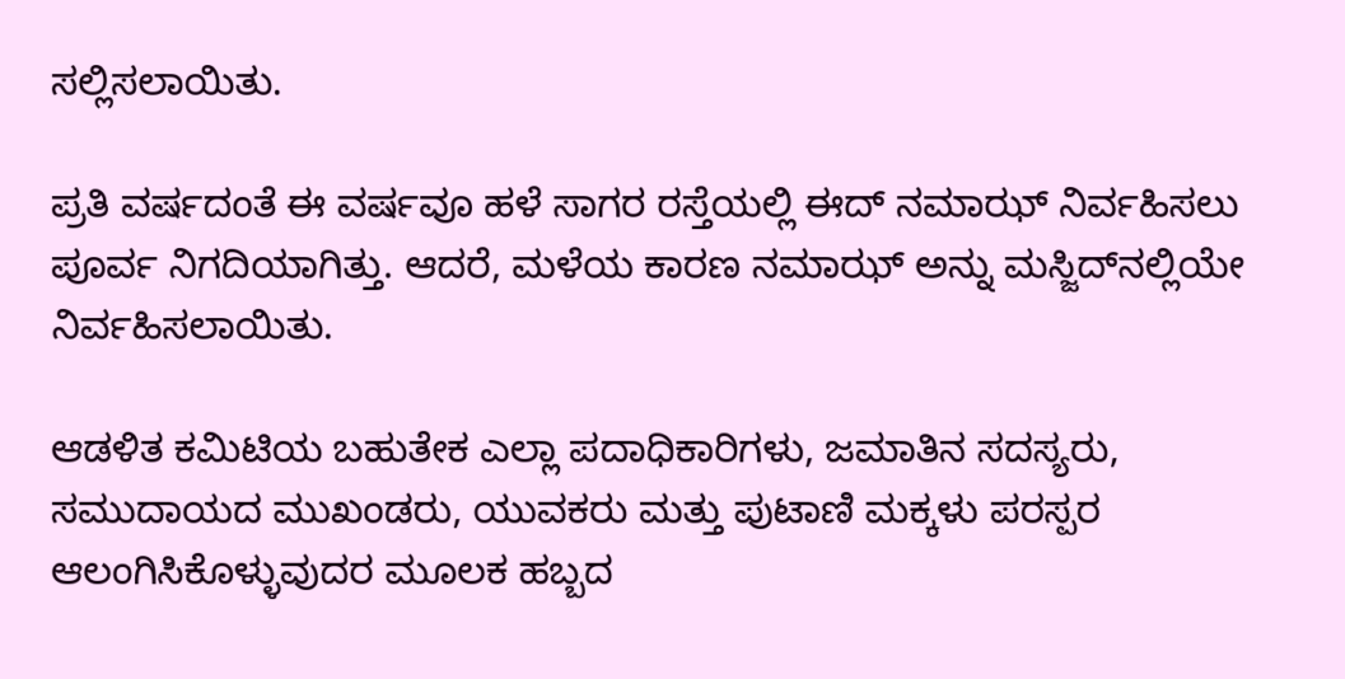ಸಲ್ಲಿಸಲಾಯಿತು.

ಪ್ರತಿ ವರ್ಷದಂತೆ ಈ ವರ್ಷವೂ ಹಳೆ ಸಾಗರ ರಸ್ತೆಯಲ್ಲಿ ಈದ್ ನಮಾಝ್ ನಿರ್ವಹಿಸಲು ಪೂರ್ವ ನಿಗದಿಯಾಗಿತ್ತು. ಆದರೆ, ಮಳೆಯ ಕಾರಣ ನಮಾಝ್ ಅನ್ನು ಮಸ್ಜಿದ್‌ನಲ್ಲಿಯೇ ನಿರ್ವಹಿಸಲಾಯಿತು.

ಆಡಳಿತ ಕಮಿಟಿಯ ಬಹುತೇಕ ಎಲ್ಲಾ ಪದಾಧಿಕಾರಿಗಳು, ಜಮಾತಿನ ಸದಸ್ಯರು, ಸಮುದಾಯದ ಮುಖಂಡರು, ಯುವಕರು ಮತ್ತು ಪುಟಾಣಿ ಮಕ್ಕಳು ಪರಸ್ಪರ ಆಲಂಗಿಸಿಕೊಳ್ಳುವುದರ ಮೂಲಕ ಹಬ್ಬದ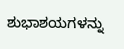ಶುಭಾಶಯಗಳನ್ನು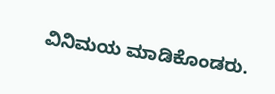ವಿನಿಮಯ ಮಾಡಿಕೊಂಡರು.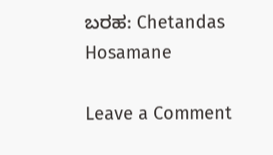ಬರಹ: Chetandas Hosamane

Leave a Comment